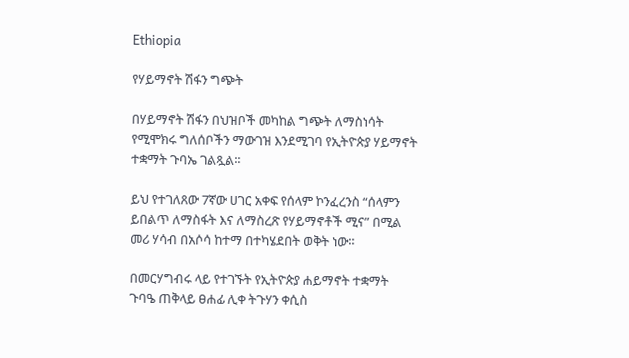Ethiopia

የሃይማኖት ሽፋን ግጭት

በሃይማኖት ሽፋን በህዝቦች መካከል ግጭት ለማስነሳት የሚሞክሩ ግለሰቦችን ማውገዝ እንደሚገባ የኢትዮጵያ ሃይማኖት ተቋማት ጉባኤ ገልጿል፡፡

ይህ የተገለጸው 7ኛው ሀገር አቀፍ የሰላም ኮንፈረንስ “ሰላምን ይበልጥ ለማስፋት እና ለማስረጽ የሃይማኖቶች ሚና” በሚል መሪ ሃሳብ በአሶሳ ከተማ በተካሄደበት ወቅት ነው።

በመርሃግብሩ ላይ የተገኙት የኢትዮጵያ ሐይማኖት ተቋማት ጉባዔ ጠቅላይ ፀሐፊ ሊቀ ትጉሃን ቀሲስ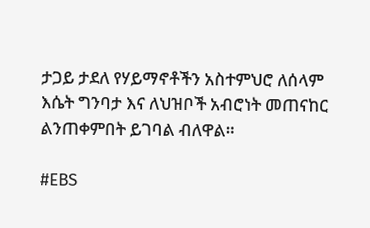ታጋይ ታደለ የሃይማኖቶችን አስተምህሮ ለሰላም እሴት ግንባታ እና ለህዝቦች አብሮነት መጠናከር ልንጠቀምበት ይገባል ብለዋል።

#EBS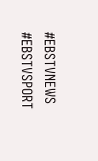#EBSTVNEWS
#EBSTVSPORT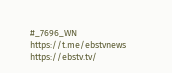#_7696_WN
https://t.me/ebstvnews
https://ebstv.tv/